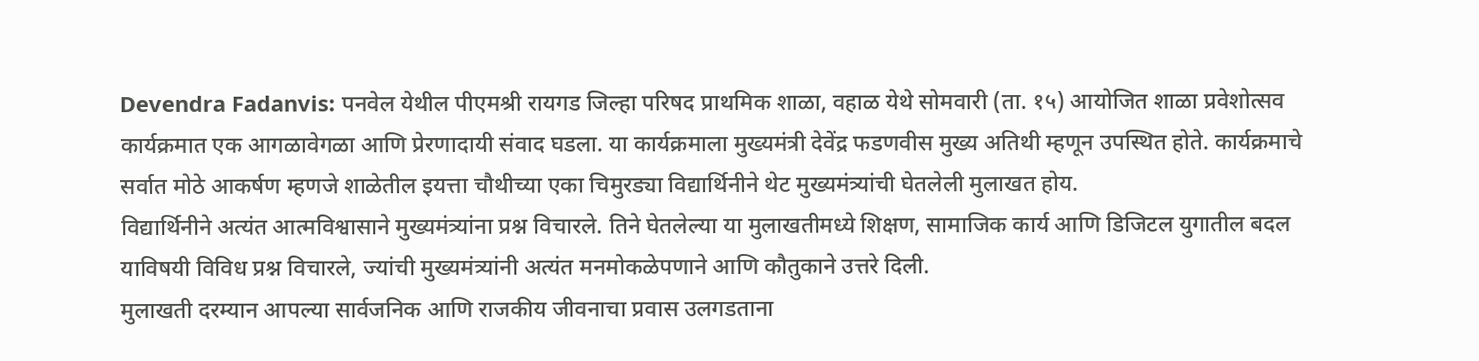Devendra Fadanvis: पनवेल येथील पीएमश्री रायगड जिल्हा परिषद प्राथमिक शाळा, वहाळ येथे सोमवारी (ता. १५) आयोजित शाळा प्रवेशोत्सव कार्यक्रमात एक आगळावेगळा आणि प्रेरणादायी संवाद घडला. या कार्यक्रमाला मुख्यमंत्री देवेंद्र फडणवीस मुख्य अतिथी म्हणून उपस्थित होते. कार्यक्रमाचे सर्वात मोठे आकर्षण म्हणजे शाळेतील इयत्ता चौथीच्या एका चिमुरड्या विद्यार्थिनीने थेट मुख्यमंत्र्यांची घेतलेली मुलाखत होय.
विद्यार्थिनीने अत्यंत आत्मविश्वासाने मुख्यमंत्र्यांना प्रश्न विचारले. तिने घेतलेल्या या मुलाखतीमध्ये शिक्षण, सामाजिक कार्य आणि डिजिटल युगातील बदल याविषयी विविध प्रश्न विचारले, ज्यांची मुख्यमंत्र्यांनी अत्यंत मनमोकळेपणाने आणि कौतुकाने उत्तरे दिली.
मुलाखती दरम्यान आपल्या सार्वजनिक आणि राजकीय जीवनाचा प्रवास उलगडताना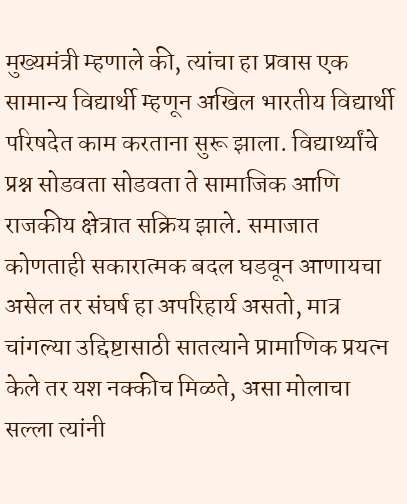मुख्यमंत्री म्हणाले की, त्यांचा हा प्रवास एक सामान्य विद्यार्थी म्हणून अखिल भारतीय विद्यार्थी परिषदेत काम करताना सुरू झाला. विद्यार्थ्यांचे प्रश्न सोडवता सोडवता ते सामाजिक आणि राजकीय क्षेत्रात सक्रिय झाले. समाजात कोणताही सकारात्मक बदल घडवून आणायचा असेल तर संघर्ष हा अपरिहार्य असतो, मात्र चांगल्या उद्दिष्टासाठी सातत्याने प्रामाणिक प्रयत्न केले तर यश नक्कीच मिळते, असा मोलाचा सल्ला त्यांनी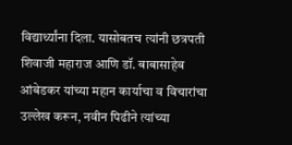विद्यार्थ्यांना दिला. यासोबतच त्यांनी छत्रपती शिवाजी महाराज आणि डॉ. बाबासाहेब आंबेडकर यांच्या महान कार्याचा व विचारांचा उल्लेख करून, नवीन पिढीने त्यांच्या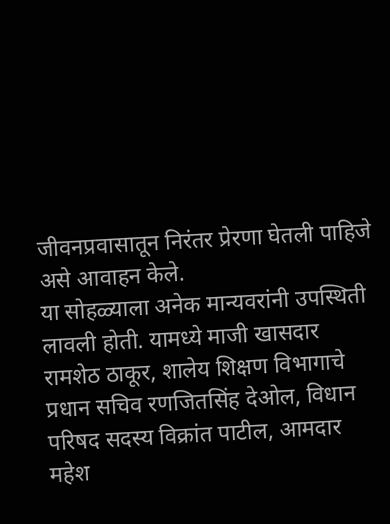जीवनप्रवासातून निरंतर प्रेरणा घेतली पाहिजे असे आवाहन केले.
या सोहळ्याला अनेक मान्यवरांनी उपस्थिती लावली होती. यामध्ये माजी खासदार रामशेठ ठाकूर, शालेय शिक्षण विभागाचे प्रधान सचिव रणजितसिंह देओल, विधान परिषद सदस्य विक्रांत पाटील, आमदार महेश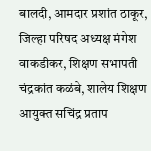बालदी, आमदार प्रशांत ठाकूर, जिल्हा परिषद अध्यक्ष मंगेश वाकडीकर, शिक्षण सभापती चंद्रकांत कळंबे, शालेय शिक्षण आयुक्त सचिंद्र प्रताप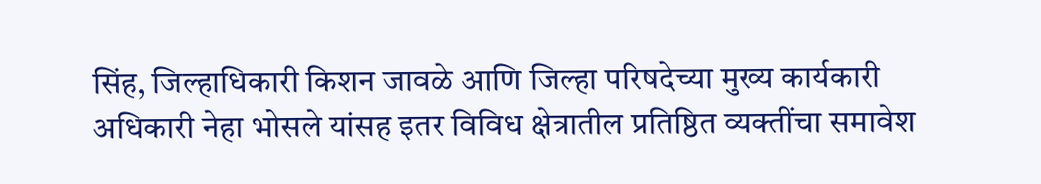सिंह, जिल्हाधिकारी किशन जावळे आणि जिल्हा परिषदेच्या मुख्य कार्यकारी अधिकारी नेहा भोसले यांसह इतर विविध क्षेत्रातील प्रतिष्ठित व्यक्तींचा समावेश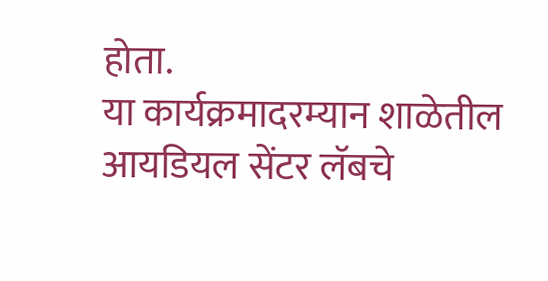होता.
या कार्यक्रमादरम्यान शाळेतील आयडियल सेंटर लॅबचे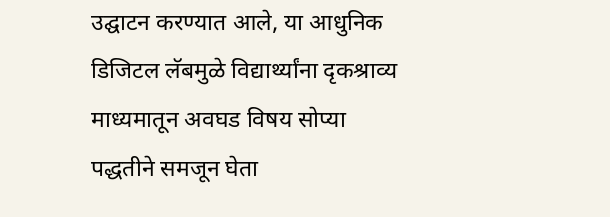उद्घाटन करण्यात आले, या आधुनिक डिजिटल लॅबमुळे विद्यार्थ्यांना दृकश्राव्य माध्यमातून अवघड विषय सोप्या पद्धतीने समजून घेता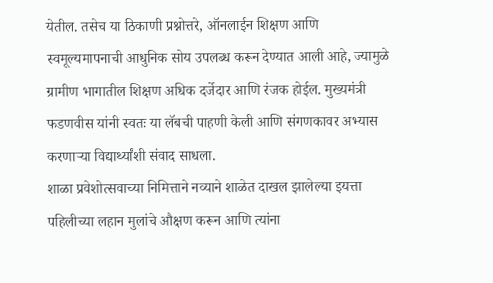येतील. तसेच या ठिकाणी प्रश्नोत्तरे, ऑनलाईन शिक्षण आणि स्वमूल्यमापनाची आधुनिक सोय उपलब्ध करून देण्यात आली आहे, ज्यामुळे ग्रामीण भागातील शिक्षण अधिक दर्जेदार आणि रंजक होईल. मुख्यमंत्री फडणवीस यांनी स्वतः या लॅबची पाहणी केली आणि संगणकावर अभ्यास करणाऱ्या विद्यार्थ्यांशी संवाद साधला.
शाळा प्रवेशोत्सवाच्या निमित्ताने नव्याने शाळेत दाखल झालेल्या इयत्ता पहिलीच्या लहान मुलांचे औक्षण करून आणि त्यांना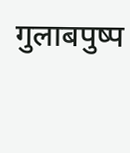गुलाबपुष्प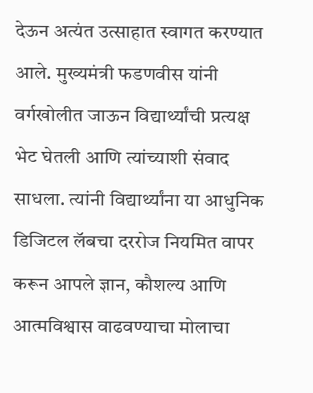देऊन अत्यंत उत्साहात स्वागत करण्यात आले. मुख्यमंत्री फडणवीस यांनी वर्गखोलीत जाऊन विद्यार्थ्यांची प्रत्यक्ष भेट घेतली आणि त्यांच्याशी संवाद साधला. त्यांनी विद्यार्थ्यांना या आधुनिक डिजिटल लॅबचा दररोज नियमित वापर करून आपले ज्ञान, कौशल्य आणि आत्मविश्वास वाढवण्याचा मोलाचा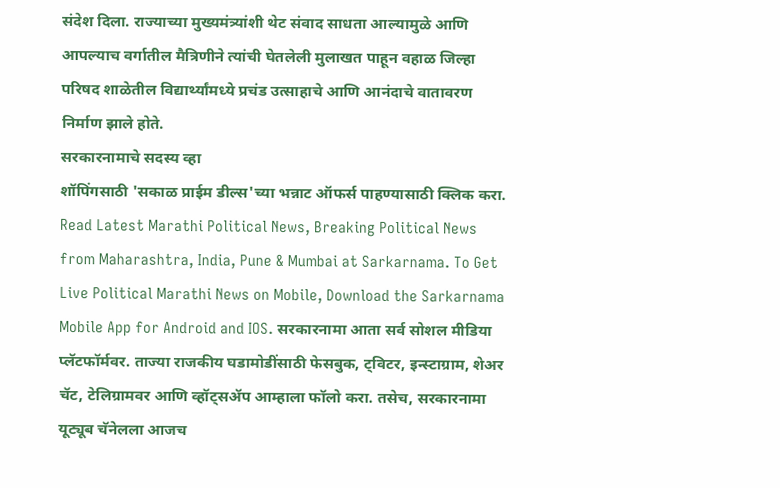संदेश दिला. राज्याच्या मुख्यमंत्र्यांशी थेट संवाद साधता आल्यामुळे आणि आपल्याच वर्गातील मैत्रिणीने त्यांची घेतलेली मुलाखत पाहून वहाळ जिल्हा परिषद शाळेतील विद्यार्थ्यांमध्ये प्रचंड उत्साहाचे आणि आनंदाचे वातावरण निर्माण झाले होते.
सरकारनामाचे सदस्य व्हा
शॉपिंगसाठी 'सकाळ प्राईम डील्स'च्या भन्नाट ऑफर्स पाहण्यासाठी क्लिक करा.
Read Latest Marathi Political News, Breaking Political News from Maharashtra, India, Pune & Mumbai at Sarkarnama. To Get Live Political Marathi News on Mobile, Download the Sarkarnama Mobile App for Android and IOS. सरकारनामा आता सर्व सोशल मीडिया प्लॅटफॉर्मवर. ताज्या राजकीय घडामोडींसाठी फेसबुक, ट्विटर, इन्स्टाग्राम, शेअर चॅट, टेलिग्रामवर आणि व्हॉट्सॲप आम्हाला फॉलो करा. तसेच, सरकारनामा यूट्यूब चॅनेलला आजच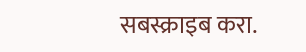सबस्क्राइब करा.